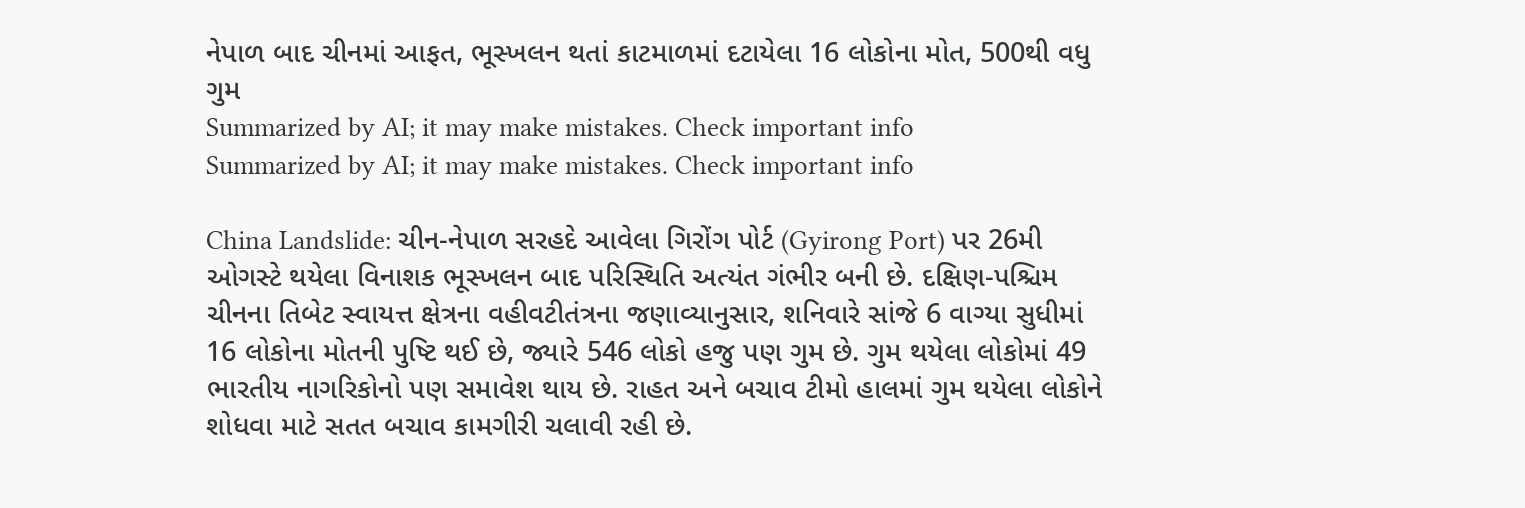નેપાળ બાદ ચીનમાં આફત, ભૂસ્ખલન થતાં કાટમાળમાં દટાયેલા 16 લોકોના મોત, 500થી વધુ ગુમ
Summarized by AI; it may make mistakes. Check important info
Summarized by AI; it may make mistakes. Check important info

China Landslide: ચીન-નેપાળ સરહદે આવેલા ગિરોંગ પોર્ટ (Gyirong Port) પર 26મી ઓગસ્ટે થયેલા વિનાશક ભૂસ્ખલન બાદ પરિસ્થિતિ અત્યંત ગંભીર બની છે. દક્ષિણ-પશ્ચિમ ચીનના તિબેટ સ્વાયત્ત ક્ષેત્રના વહીવટીતંત્રના જણાવ્યાનુસાર, શનિવારે સાંજે 6 વાગ્યા સુધીમાં 16 લોકોના મોતની પુષ્ટિ થઈ છે, જ્યારે 546 લોકો હજુ પણ ગુમ છે. ગુમ થયેલા લોકોમાં 49 ભારતીય નાગરિકોનો પણ સમાવેશ થાય છે. રાહત અને બચાવ ટીમો હાલમાં ગુમ થયેલા લોકોને શોધવા માટે સતત બચાવ કામગીરી ચલાવી રહી છે.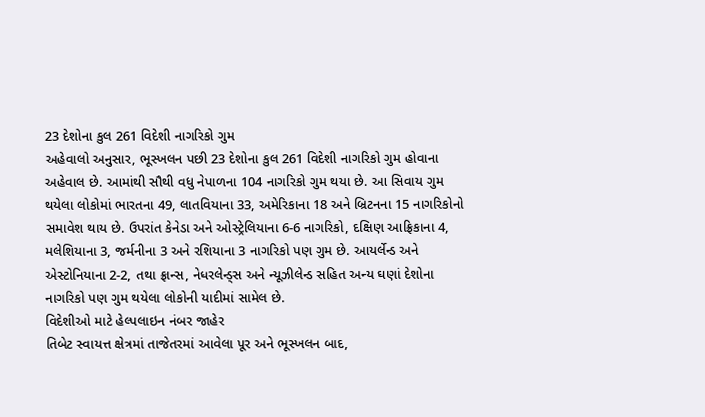23 દેશોના કુલ 261 વિદેશી નાગરિકો ગુમ
અહેવાલો અનુસાર, ભૂસ્ખલન પછી 23 દેશોના કુલ 261 વિદેશી નાગરિકો ગુમ હોવાના અહેવાલ છે. આમાંથી સૌથી વધુ નેપાળના 104 નાગરિકો ગુમ થયા છે. આ સિવાય ગુમ થયેલા લોકોમાં ભારતના 49, લાતવિયાના 33, અમેરિકાના 18 અને બ્રિટનના 15 નાગરિકોનો સમાવેશ થાય છે. ઉપરાંત કેનેડા અને ઓસ્ટ્રેલિયાના 6-6 નાગરિકો, દક્ષિણ આફ્રિકાના 4, મલેશિયાના 3, જર્મનીના 3 અને રશિયાના 3 નાગરિકો પણ ગુમ છે. આયર્લેન્ડ અને એસ્ટોનિયાના 2-2, તથા ફ્રાન્સ, નેધરલેન્ડ્સ અને ન્યૂઝીલેન્ડ સહિત અન્ય ઘણાં દેશોના નાગરિકો પણ ગુમ થયેલા લોકોની યાદીમાં સામેલ છે.
વિદેશીઓ માટે હેલ્પલાઇન નંબર જાહેર
તિબેટ સ્વાયત્ત ક્ષેત્રમાં તાજેતરમાં આવેલા પૂર અને ભૂસ્ખલન બાદ,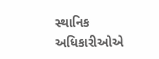સ્થાનિક અધિકારીઓએ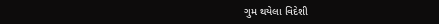ગુમ થયેલા વિદેશી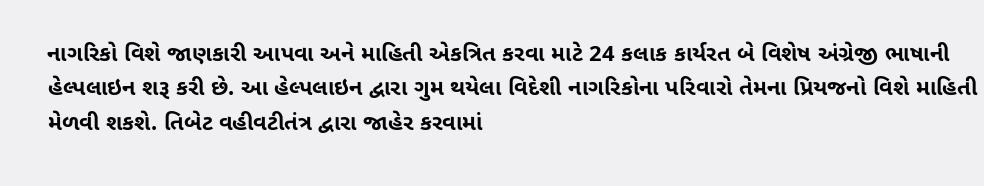નાગરિકો વિશે જાણકારી આપવા અને માહિતી એકત્રિત કરવા માટે 24 કલાક કાર્યરત બે વિશેષ અંગ્રેજી ભાષાની હેલ્પલાઇન શરૂ કરી છે. આ હેલ્પલાઇન દ્વારા ગુમ થયેલા વિદેશી નાગરિકોના પરિવારો તેમના પ્રિયજનો વિશે માહિતી મેળવી શકશે. તિબેટ વહીવટીતંત્ર દ્વારા જાહેર કરવામાં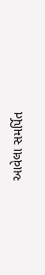આવેલા સમર્પિત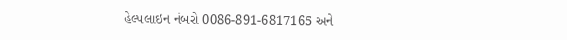હેલ્પલાઇન નંબરો 0086-891-6817165 અને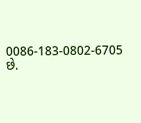0086-183-0802-6705 છે.